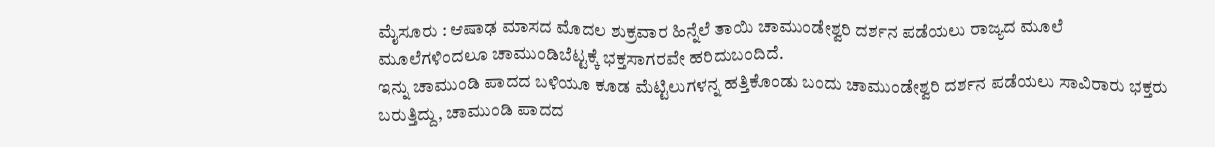ಮೈಸೂರು : ಆಷಾಢ ಮಾಸದ ಮೊದಲ ಶುಕ್ರವಾರ ಹಿನ್ನೆಲೆ ತಾಯಿ ಚಾಮುಂಡೇಶ್ವರಿ ದರ್ಶನ ಪಡೆಯಲು ರಾಜ್ಯದ ಮೂಲೆ ಮೂಲೆಗಳಿಂದಲೂ ಚಾಮುಂಡಿಬೆಟ್ಟಕ್ಕೆ ಭಕ್ತಸಾಗರವೇ ಹರಿದುಬಂದಿದೆ.
ಇನ್ನು ಚಾಮುಂಡಿ ಪಾದದ ಬಳಿಯೂ ಕೂಡ ಮೆಟ್ಟಿಲುಗಳನ್ನ ಹತ್ತಿಕೊಂಡು ಬಂದು ಚಾಮುಂಡೇಶ್ವರಿ ದರ್ಶನ ಪಡೆಯಲು ಸಾವಿರಾರು ಭಕ್ತರು ಬರುತ್ತಿದ್ದು, ಚಾಮುಂಡಿ ಪಾದದ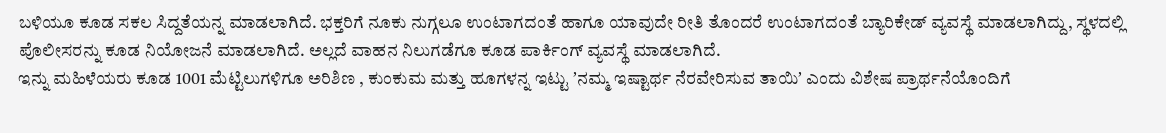ಬಳಿಯೂ ಕೂಡ ಸಕಲ ಸಿದ್ದತೆಯನ್ನ ಮಾಡಲಾಗಿದೆ. ಭಕ್ತರಿಗೆ ನೂಕು ನುಗ್ಗಲೂ ಉಂಟಾಗದಂತೆ ಹಾಗೂ ಯಾವುದೇ ರೀತಿ ತೊಂದರೆ ಉಂಟಾಗದಂತೆ ಬ್ಯಾರಿಕೇಡ್ ವ್ಯವಸ್ಥೆ ಮಾಡಲಾಗಿದ್ದು, ಸ್ಥಳದಲ್ಲಿ ಪೊಲೀಸರನ್ನು ಕೂಡ ನಿಯೋಜನೆ ಮಾಡಲಾಗಿದೆ. ಅಲ್ಲದೆ ವಾಹನ ನಿಲುಗಡೆಗೂ ಕೂಡ ಪಾರ್ಕಿಂಗ್ ವ್ಯವಸ್ಥೆ ಮಾಡಲಾಗಿದೆ.
ಇನ್ನು ಮಹಿಳೆಯರು ಕೂಡ 1001 ಮೆಟ್ಟಿಲುಗಳಿಗೂ ಅರಿಶಿಣ , ಕುಂಕುಮ ಮತ್ತು ಹೂಗಳನ್ನ ಇಟ್ಟು ʼನಮ್ಮ ಇಷ್ಟಾರ್ಥ ನೆರವೇರಿಸುವ ತಾಯಿʼ ಎಂದು ವಿಶೇಷ ಪ್ರಾರ್ಥನೆಯೊಂದಿಗೆ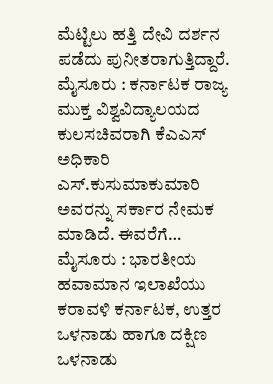ಮೆಟ್ಟಿಲು ಹತ್ತಿ ದೇವಿ ದರ್ಶನ ಪಡೆದು ಪುನೀತರಾಗುತ್ತಿದ್ದಾರೆ.
ಮೈಸೂರು : ಕರ್ನಾಟಕ ರಾಜ್ಯ ಮುಕ್ತ ವಿಶ್ವವಿದ್ಯಾಲಯದ ಕುಲಸಚಿವರಾಗಿ ಕೆಎಎಸ್ ಅಧಿಕಾರಿ ಎಸ್.ಕುಸುಮಾಕುಮಾರಿ ಅವರನ್ನು ಸರ್ಕಾರ ನೇಮಕ ಮಾಡಿದೆ. ಈವರೆಗೆ…
ಮೈಸೂರು : ಭಾರತೀಯ ಹವಾಮಾನ ಇಲಾಖೆಯು ಕರಾವಳಿ ಕರ್ನಾಟಕ, ಉತ್ತರ ಒಳನಾಡು ಹಾಗೂ ದಕ್ಷಿಣ ಒಳನಾಡು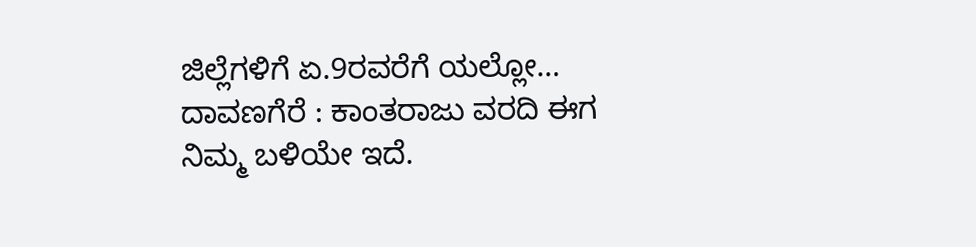ಜಿಲ್ಲೆಗಳಿಗೆ ಏ.9ರವರೆಗೆ ಯಲ್ಲೋ…
ದಾವಣಗೆರೆ : ಕಾಂತರಾಜು ವರದಿ ಈಗ ನಿಮ್ಮ ಬಳಿಯೇ ಇದೆ.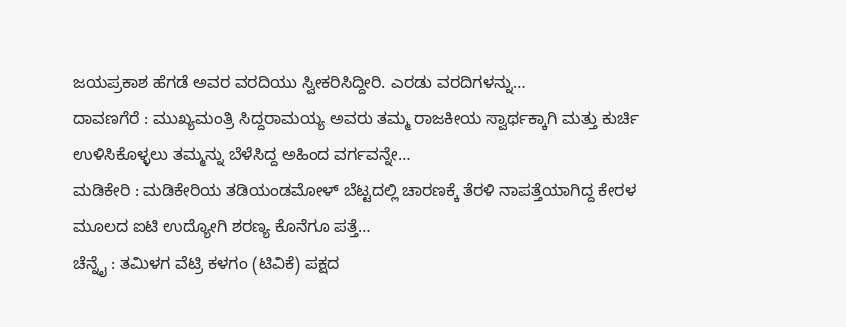ಜಯಪ್ರಕಾಶ ಹೆಗಡೆ ಅವರ ವರದಿಯು ಸ್ವೀಕರಿಸಿದ್ದೀರಿ. ಎರಡು ವರದಿಗಳನ್ನು…
ದಾವಣಗೆರೆ : ಮುಖ್ಯಮಂತ್ರಿ ಸಿದ್ದರಾಮಯ್ಯ ಅವರು ತಮ್ಮ ರಾಜಕೀಯ ಸ್ವಾರ್ಥಕ್ಕಾಗಿ ಮತ್ತು ಕುರ್ಚಿ ಉಳಿಸಿಕೊಳ್ಳಲು ತಮ್ಮನ್ನು ಬೆಳೆಸಿದ್ದ ಅಹಿಂದ ವರ್ಗವನ್ನೇ…
ಮಡಿಕೇರಿ : ಮಡಿಕೇರಿಯ ತಡಿಯಂಡಮೋಳ್ ಬೆಟ್ಟದಲ್ಲಿ ಚಾರಣಕ್ಕೆ ತೆರಳಿ ನಾಪತ್ತೆಯಾಗಿದ್ದ ಕೇರಳ ಮೂಲದ ಐಟಿ ಉದ್ಯೋಗಿ ಶರಣ್ಯ ಕೊನೆಗೂ ಪತ್ತೆ…
ಚೆನ್ನೈ : ತಮಿಳಗ ವೆಟ್ರಿ ಕಳಗಂ (ಟಿವಿಕೆ) ಪಕ್ಷದ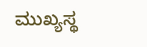ಮುಖ್ಯಸ್ಥ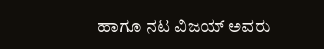ಹಾಗೂ ನಟ ವಿಜಯ್ ಅವರು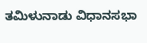ತಮಿಳುನಾಡು ವಿಧಾನಸಭಾ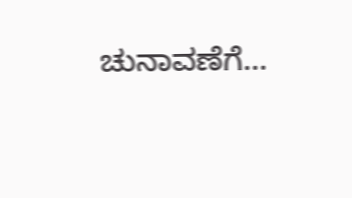ಚುನಾವಣೆಗೆ…